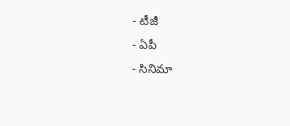- టీజీ
- ఏపీ
- సినిమా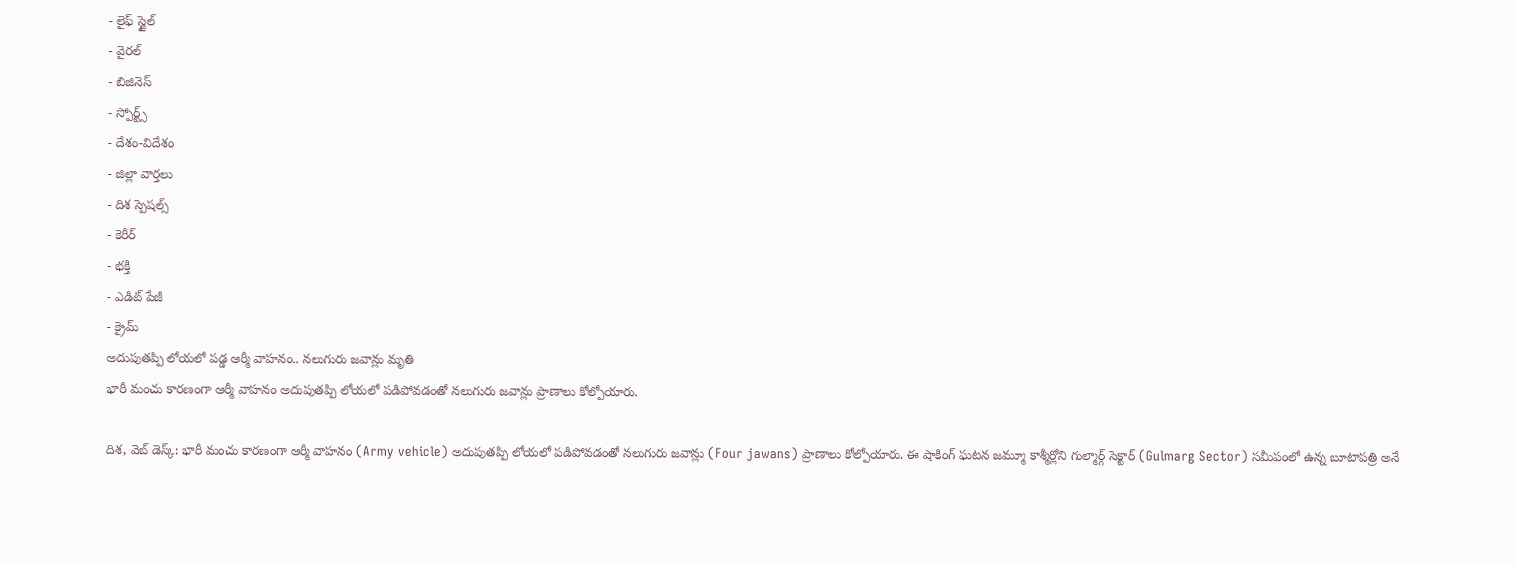- లైఫ్ స్టైల్
- వైరల్
- బిజినెస్
- స్పోర్ట్స్
- దేశం-విదేశం
- జిల్లా వార్తలు
- దిశ స్పెషల్స్
- కెరీర్
- భక్తి
- ఎడిట్ పేజీ
- క్రైమ్
అదుపుతప్పి లోయలో పడ్డ ఆర్మీ వాహనం.. నలుగురు జవాన్లు మృతి
భారీ మంచు కారణంగా ఆర్మీ వాహనం అదుపుతప్పి లోయలో పడిపోవడంతో నలుగురు జవాన్లు ప్రాణాలు కోల్పోయారు.

దిశ, వెబ్ డెస్క్: భారీ మంచు కారణంగా ఆర్మీ వాహనం (Army vehicle) అదుపుతప్పి లోయలో పడిపోవడంతో నలుగురు జవాన్లు (Four jawans) ప్రాణాలు కోల్పోయారు. ఈ షాకింగ్ ఘటన జమ్మూ కాశ్మీర్లోని గుల్మార్గ్ సెక్టార్ (Gulmarg Sector) సమీపంలో ఉన్న బూటాపత్రి అనే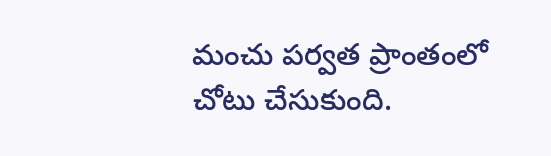మంచు పర్వత ప్రాంతంలో చోటు చేసుకుంది.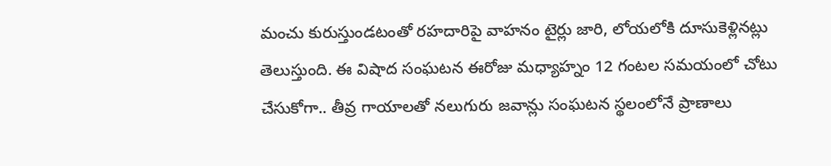మంచు కురుస్తుండటంతో రహదారిపై వాహనం టైర్లు జారి, లోయలోకి దూసుకెళ్లినట్లు తెలుస్తుంది. ఈ విషాద సంఘటన ఈరోజు మధ్యాహ్నం 12 గంటల సమయంలో చోటు చేసుకోగా.. తీవ్ర గాయాలతో నలుగురు జవాన్లు సంఘటన స్థలంలోనే ప్రాణాలు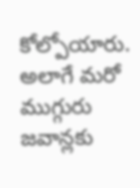కోల్పోయారు. అలాగే మరో ముగ్గురు జవాన్లకు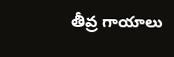తీవ్ర గాయాలు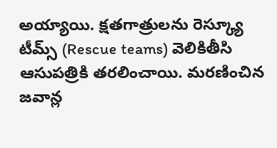అయ్యాయి. క్షతగాత్రులను రెస్క్యూ టీమ్స్ (Rescue teams) వెలికితీసి ఆసుపత్రికి తరలించాయి. మరణించిన జవాన్ల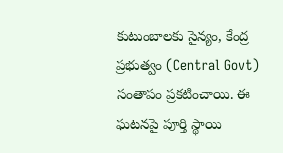కుటుంబాలకు సైన్యం, కేంద్ర ప్రభుత్వం (Central Govt) సంతాపం ప్రకటించాయి. ఈ ఘటనపై పూర్తి స్థాయి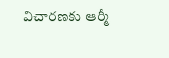విచారణకు ఆర్మీ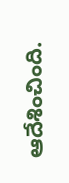ఆదేశించింది.